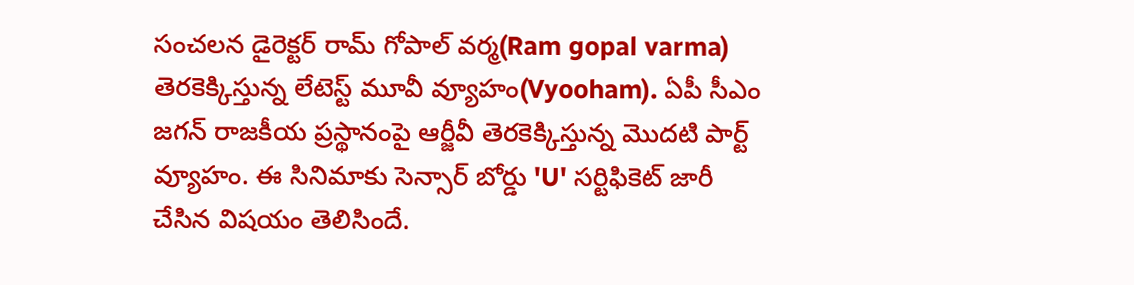సంచలన డైరెక్టర్ రామ్ గోపాల్ వర్మ(Ram gopal varma) తెరకెక్కిస్తున్న లేటెస్ట్ మూవీ వ్యూహం(Vyooham). ఏపీ సీఎం జగన్ రాజకీయ ప్రస్థానంపై ఆర్జీవీ తెరకెక్కిస్తున్న మొదటి పార్ట్ వ్యూహం. ఈ సినిమాకు సెన్సార్ బోర్డు 'U' సర్టిఫికెట్ జారీ చేసిన విషయం తెలిసిందే.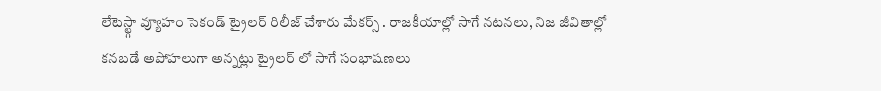లేటెస్ట్గా వ్యూహం సెకండ్ ట్రైలర్ రిలీజ్ చేశారు మేకర్స్ . రాజకీయాల్లో సాగే నటనలు, నిజ జీవితాల్లో కనబడే అపోహలుగా అన్నట్లు ట్రైలర్ లో సాగే సంభాషణలు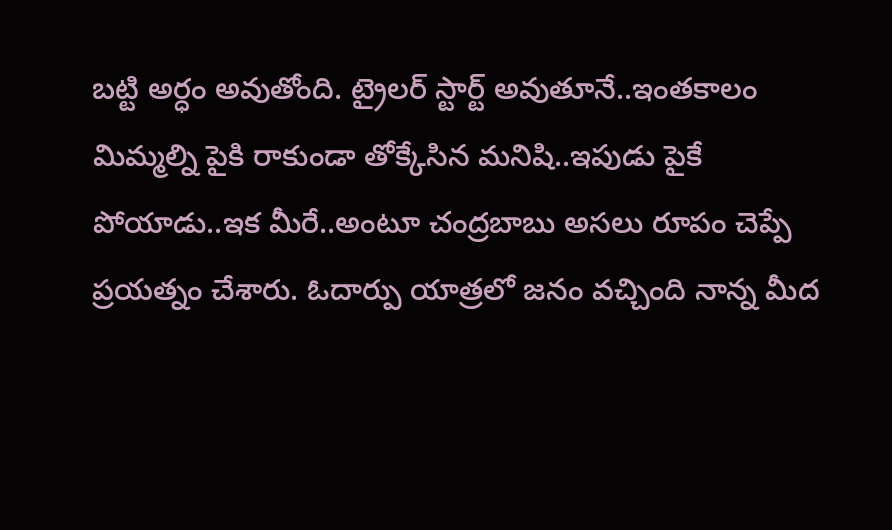బట్టి అర్ధం అవుతోంది. ట్రైలర్ స్టార్ట్ అవుతూనే..ఇంతకాలం మిమ్మల్ని పైకి రాకుండా తోక్కేసిన మనిషి..ఇపుడు పైకే పోయాడు..ఇక మీరే..అంటూ చంద్రబాబు అసలు రూపం చెప్పే ప్రయత్నం చేశారు. ఓదార్పు యాత్రలో జనం వచ్చింది నాన్న మీద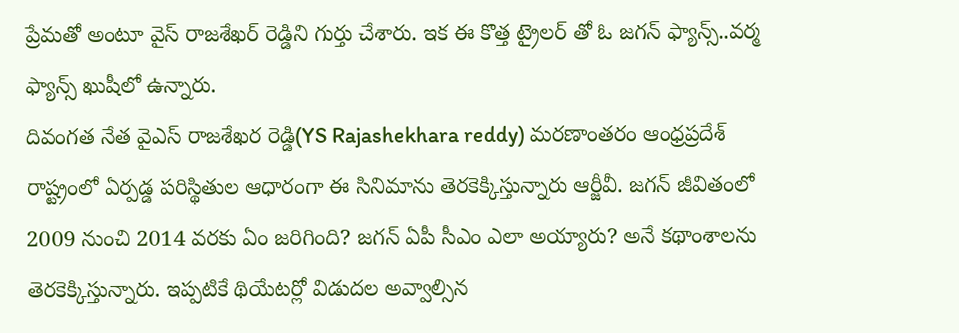ప్రేమతో అంటూ వైస్ రాజశేఖర్ రెడ్డిని గుర్తు చేశారు. ఇక ఈ కొత్త ట్రైలర్ తో ఓ జగన్ ఫ్యాన్స్..వర్మ ఫ్యాన్స్ ఖుషీలో ఉన్నారు.
దివంగత నేత వైఎస్ రాజశేఖర రెడ్డి(YS Rajashekhara reddy) మరణాంతరం ఆంధ్రప్రదేశ్ రాష్ట్రంలో ఏర్పడ్డ పరిస్థితుల ఆధారంగా ఈ సినిమాను తెరకెక్కిస్తున్నారు ఆర్జీవీ. జగన్ జీవితంలో 2009 నుంచి 2014 వరకు ఏం జరిగింది? జగన్ ఏపీ సీఎం ఎలా అయ్యారు? అనే కథాంశాలను తెరకెక్కిస్తున్నారు. ఇప్పటికే థియేటర్లో విడుదల అవ్వాల్సిన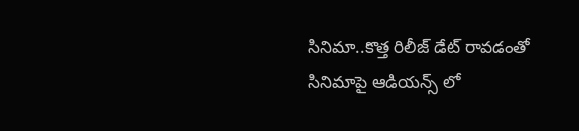సినిమా..కొత్త రిలీజ్ డేట్ రావడంతో సినిమాపై ఆడియన్స్ లో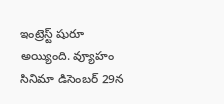ఇంట్రెస్ట్ షురూ అయ్యింది. వ్యూహం సినిమా డిసెంబర్ 29న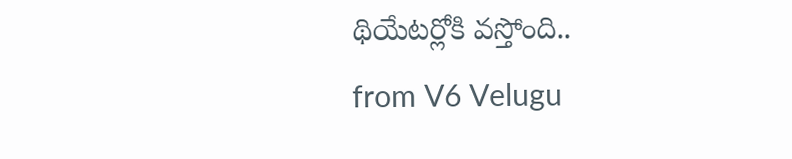థియేటర్లోకి వస్తోంది..
from V6 Velugu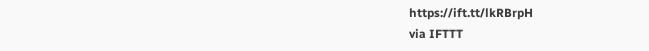https://ift.tt/lkRBrpH
via IFTTT